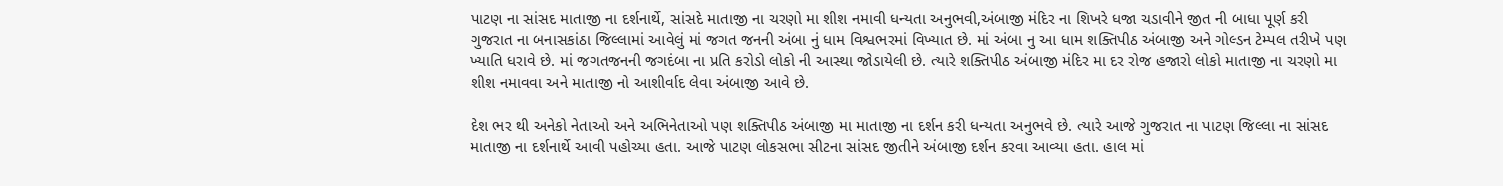પાટણ ના સાંસદ માતાજી ના દર્શનાર્થે, સાંસદે માતાજી ના ચરણો મા શીશ નમાવી ધન્યતા અનુભવી,અંબાજી મંદિર ના શિખરે ધજા ચડાવીને જીત ની બાધા પૂર્ણ કરી
ગુજરાત ના બનાસકાંઠા જિલ્લામાં આવેલું માં જગત જનની અંબા નું ધામ વિશ્વભરમાં વિખ્યાત છે. માં અંબા નુ આ ધામ શક્તિપીઠ અંબાજી અને ગોલ્ડન ટેમ્પલ તરીખે પણ ખ્યાતિ ધરાવે છે. માં જગતજનની જગદંબા ના પ્રતિ કરોડો લોકો ની આસ્થા જોડાયેલી છે. ત્યારે શક્તિપીઠ અંબાજી મંદિર મા દર રોજ હજારો લોકો માતાજી ના ચરણો મા શીશ નમાવવા અને માતાજી નો આશીર્વાદ લેવા અંબાજી આવે છે.

દેશ ભર થી અનેકો નેતાઓ અને અભિનેતાઓ પણ શક્તિપીઠ અંબાજી મા માતાજી ના દર્શન કરી ધન્યતા અનુભવે છે. ત્યારે આજે ગુજરાત ના પાટણ જિલ્લા ના સાંસદ માતાજી ના દર્શનાર્થે આવી પહોચ્યા હતા. આજે પાટણ લોકસભા સીટના સાંસદ જીતીને અંબાજી દર્શન કરવા આવ્યા હતા. હાલ માં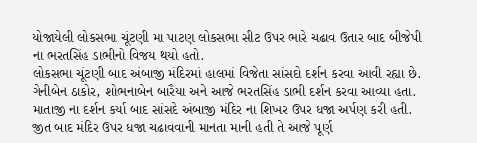યોજાયેલી લોકસભા ચૂંટણી મા પાટણ લોકસભા સીટ ઉપર ભારે ચઢાવ ઉતાર બાદ બીજેપી ના ભરતસિંહ ડાભીનો વિજય થયો હતો.
લોકસભા ચૂંટણી બાદ અંબાજી મંદિરમાં હાલમાં વિજેતા સાંસદો દર્શન કરવા આવી રહ્યા છે. ગેનીબેન ઠાકોર, શોભનાબેન બારૈયા અને આજે ભરતસિંહ ડાભી દર્શન કરવા આવ્યા હતા. માતાજી ના દર્શન કર્યા બાદ સાંસદે અંબાજી મંદિર ના શિખર ઉપર ધજા અર્પણ કરી હતી. જીત બાદ મંદિર ઉપર ધજા ચઢાવવાની માનતા માની હતી તે આજે પૂર્ણ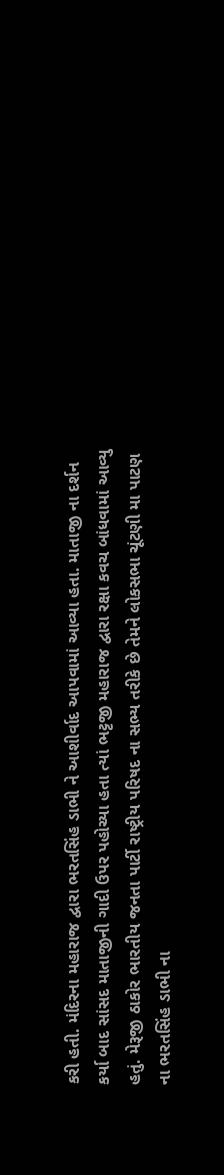કરી હતી. મંદિરના મહારાજ દ્વારા ભરતસિંહ ડાભી ને આશીર્વાદ આપવામાં આવ્યા હતા. માતાજી ના દર્શન કર્યા બાદ સાંસદ માતાજીની ગાદી ઉપર પહોચ્યા હતા ત્યાં ભટ્ટજી મહારાજ દ્વારા રક્ષા કવચ બાંધવામાં આવ્યુ હતું. મેરૂજી ઠાકોર ભારતીય જનતા પાર્ટી રાષ્ટ્રીય પરિષદ ના સભ્ય તરીકે છે તેમને લોકસભા ચૂંટણી મા પાટણ ના ભરતસિંહ ડાભી ના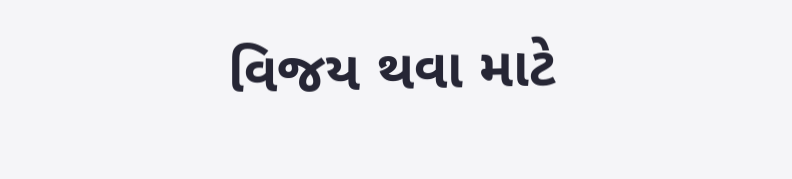વિજય થવા માટે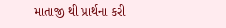માતાજી થી પ્રાર્થના કરી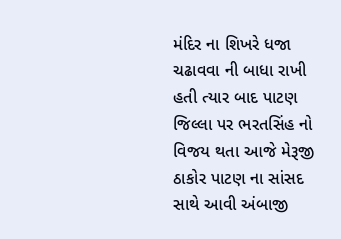મંદિર ના શિખરે ધજા ચઢાવવા ની બાધા રાખી હતી ત્યાર બાદ પાટણ જિલ્લા પર ભરતસિંહ નો વિજય થતા આજે મેરૂજી ઠાકોર પાટણ ના સાંસદ સાથે આવી અંબાજી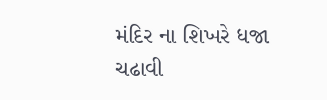મંદિર ના શિખરે ધજા ચઢાવી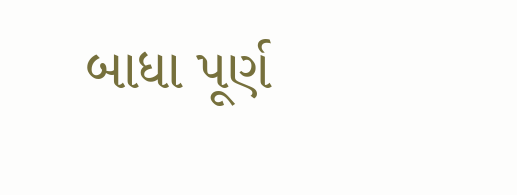બાધા પૂર્ણ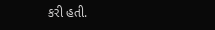કરી હતી.